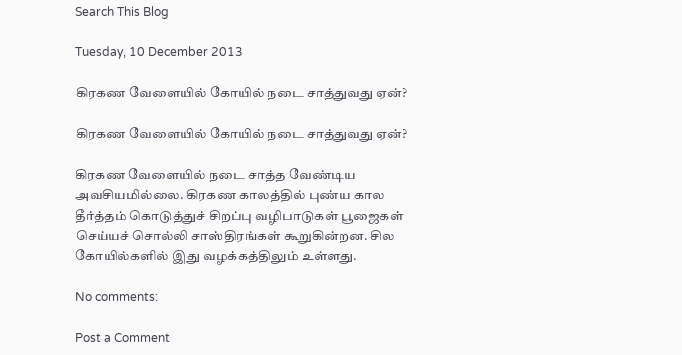Search This Blog

Tuesday, 10 December 2013

கிரகண வேளையில் கோயில் நடை சாத்துவது ஏன்?

கிரகண வேளையில் கோயில் நடை சாத்துவது ஏன்?

கிரகண வேளையில் நடை சாத்த வேண்டிய அவசியமில்லை. கிரகண காலத்தில் புண்ய கால தீர்த்தம் கொடுத்துச் சிறப்பு வழிபாடுகள் பூஜைகள் செய்யச் சொல்லி சாஸ்திரங்கள் கூறுகின்றன. சில கோயில்களில் இது வழக்கத்திலும் உள்ளது.

No comments:

Post a Comment